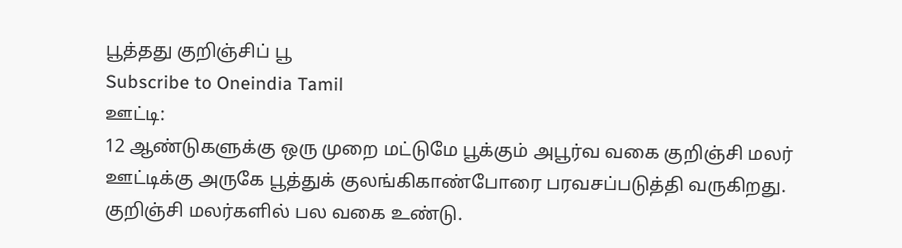பூத்தது குறிஞ்சிப் பூ
Subscribe to Oneindia Tamil
ஊட்டி:
12 ஆண்டுகளுக்கு ஒரு முறை மட்டுமே பூக்கும் அபூர்வ வகை குறிஞ்சி மலர் ஊட்டிக்கு அருகே பூத்துக் குலங்கிகாண்போரை பரவசப்படுத்தி வருகிறது.
குறிஞ்சி மலர்களில் பல வகை உண்டு.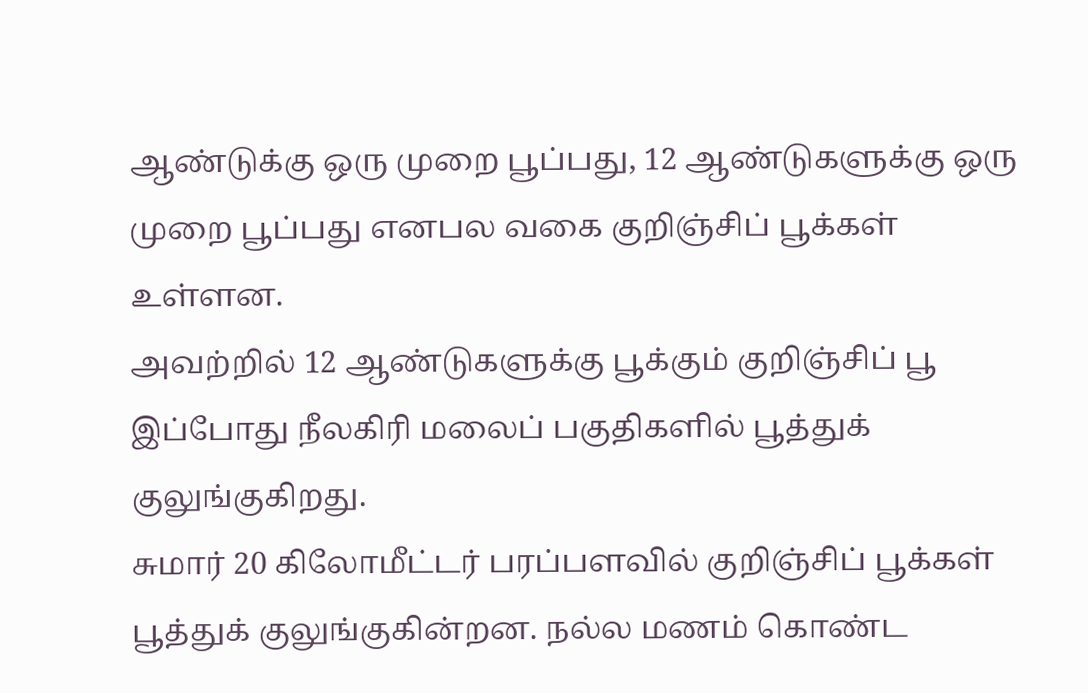ஆண்டுக்கு ஒரு முறை பூப்பது, 12 ஆண்டுகளுக்கு ஒரு முறை பூப்பது எனபல வகை குறிஞ்சிப் பூக்கள் உள்ளன.
அவற்றில் 12 ஆண்டுகளுக்கு பூக்கும் குறிஞ்சிப் பூ இப்போது நீலகிரி மலைப் பகுதிகளில் பூத்துக் குலுங்குகிறது.
சுமார் 20 கிலோமீட்டர் பரப்பளவில் குறிஞ்சிப் பூக்கள் பூத்துக் குலுங்குகின்றன. நல்ல மணம் கொண்ட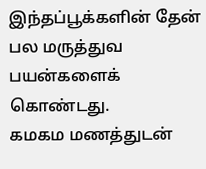இந்தப்பூக்களின் தேன் பல மருத்துவ பயன்களைக் கொண்டது.
கமகம மணத்துடன்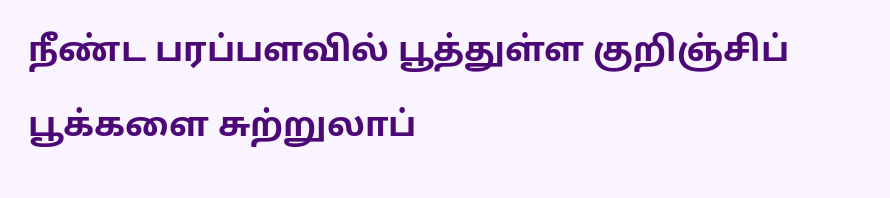நீண்ட பரப்பளவில் பூத்துள்ள குறிஞ்சிப் பூக்களை சுற்றுலாப்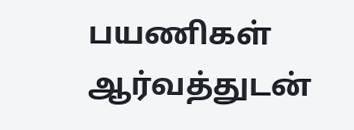பயணிகள் ஆர்வத்துடன்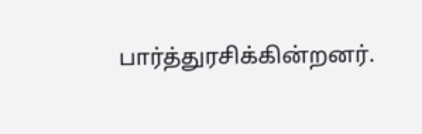பார்த்துரசிக்கின்றனர்.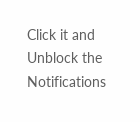Click it and Unblock the Notifications